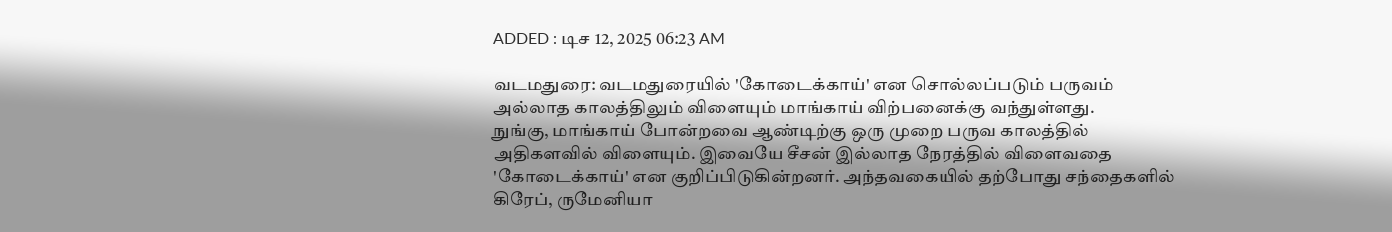ADDED : டிச 12, 2025 06:23 AM

வடமதுரை: வடமதுரையில் 'கோடைக்காய்' என சொல்லப்படும் பருவம் அல்லாத காலத்திலும் விளையும் மாங்காய் விற்பனைக்கு வந்துள்ளது.
நுங்கு, மாங்காய் போன்றவை ஆண்டிற்கு ஒரு முறை பருவ காலத்தில் அதிகளவில் விளையும். இவையே சீசன் இல்லாத நேரத்தில் விளைவதை 'கோடைக்காய்' என குறிப்பிடுகின்றனர். அந்தவகையில் தற்போது சந்தைகளில் கிரேப், ருமேனியா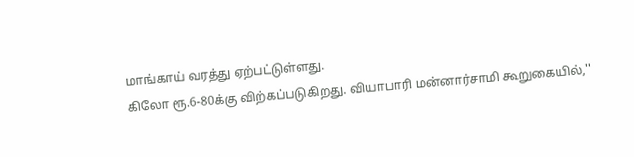மாங்காய் வரத்து ஏற்பட்டுள்ளது.
கிலோ ரூ.6-80க்கு விற்கப்படுகிறது. வியாபாரி மன்னார்சாமி கூறுகையில்,''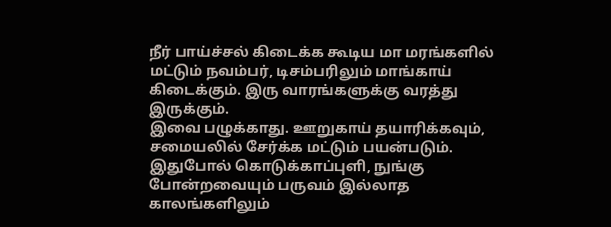நீர் பாய்ச்சல் கிடைக்க கூடிய மா மரங்களில் மட்டும் நவம்பர், டிசம்பரிலும் மாங்காய் கிடைக்கும். இரு வாரங்களுக்கு வரத்து இருக்கும்.
இவை பழுக்காது. ஊறுகாய் தயாரிக்கவும், சமையலில் சேர்க்க மட்டும் பயன்படும். இதுபோல் கொடுக்காப்புளி, நுங்கு போன்றவையும் பருவம் இல்லாத காலங்களிலும்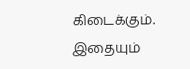கிடைக்கும். இதையும்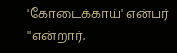'கோடைக்காய்' என்பர் ''என்றார்.